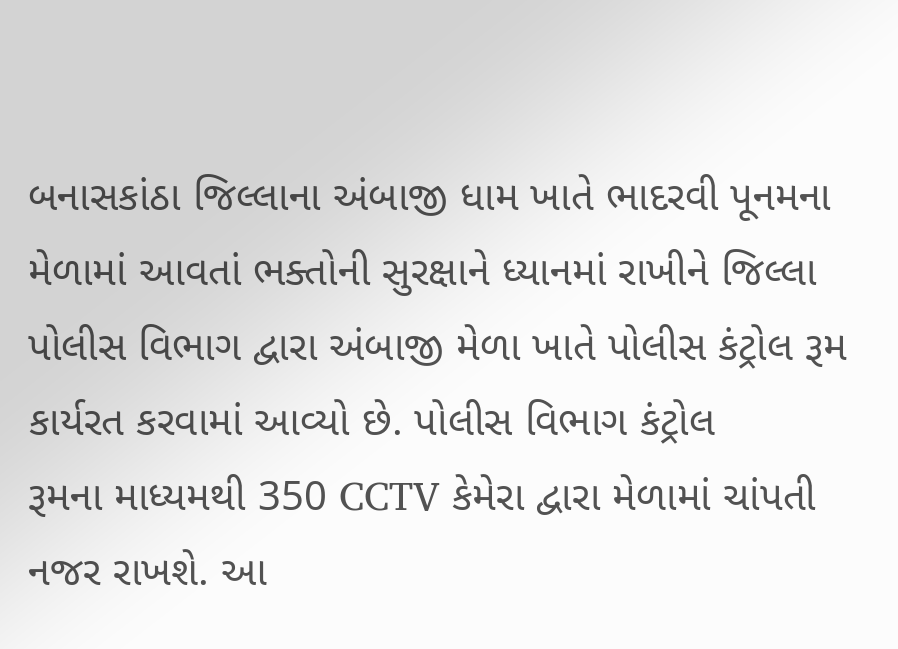બનાસકાંઠા જિલ્લાના અંબાજી ધામ ખાતે ભાદરવી પૂનમના મેળામાં આવતાં ભક્તોની સુરક્ષાને ધ્યાનમાં રાખીને જિલ્લા પોલીસ વિભાગ દ્વારા અંબાજી મેળા ખાતે પોલીસ કંટ્રોલ રૂમ કાર્યરત કરવામાં આવ્યો છે. પોલીસ વિભાગ કંટ્રોલ
રૂમના માધ્યમથી 350 CCTV કેમેરા દ્વારા મેળામાં ચાંપતી નજર રાખશે. આ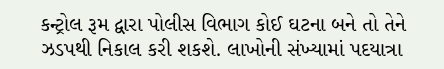કન્ટ્રોલ રૂમ દ્વારા પોલીસ વિભાગ કોઈ ઘટના બને તો તેને ઝડપથી નિકાલ કરી શકશે. લાખોની સંખ્યામાં પદયાત્રા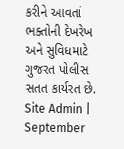કરીને આવતાં ભક્તોની દેખરેખ અને સુવિધમાટે ગુજરત પોલીસ સતત કાર્યરત છે.
Site Admin | September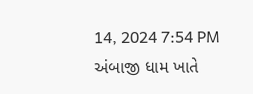14, 2024 7:54 PM
અંબાજી ધામ ખાતે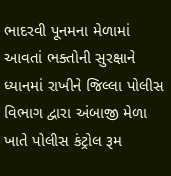ભાદરવી પૂનમના મેળામાં આવતાં ભક્તોની સુરક્ષાને ધ્યાનમાં રાખીને જિલ્લા પોલીસ વિભાગ દ્વારા અંબાજી મેળા ખાતે પોલીસ કંટ્રોલ રૂમ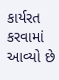કાર્યરત કરવામાં આવ્યો છે